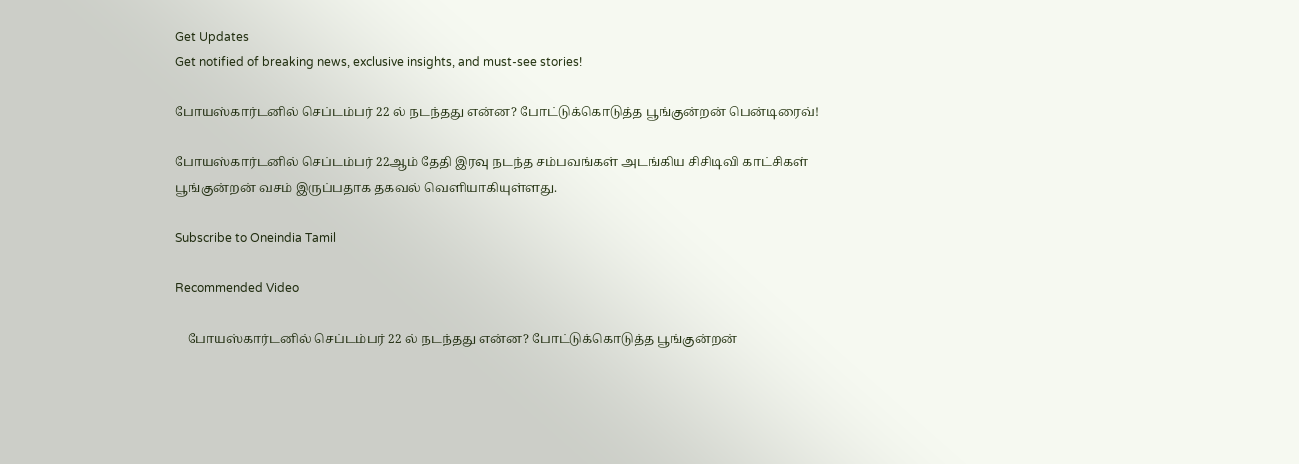Get Updates
Get notified of breaking news, exclusive insights, and must-see stories!

போயஸ்கார்டனில் செப்டம்பர் 22 ல் நடந்தது என்ன? போட்டுக்கொடுத்த பூங்குன்றன் பென்டிரைவ்!

போயஸ்கார்டனில் செப்டம்பர் 22ஆம் தேதி இரவு நடந்த சம்பவங்கள் அடங்கிய சிசிடிவி காட்சிகள் பூங்குன்றன் வசம் இருப்பதாக தகவல் வெளியாகியுள்ளது.

Subscribe to Oneindia Tamil

Recommended Video

    போயஸ்கார்டனில் செப்டம்பர் 22 ல் நடந்தது என்ன? போட்டுக்கொடுத்த பூங்குன்றன்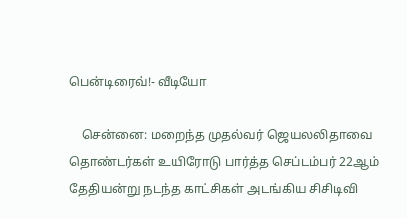பென்டிரைவ்!- வீடியோ

    சென்னை: மறைந்த முதல்வர் ஜெயலலிதாவை தொண்டர்கள் உயிரோடு பார்த்த செப்டம்பர் 22ஆம் தேதியன்று நடந்த காட்சிகள் அடங்கிய சிசிடிவி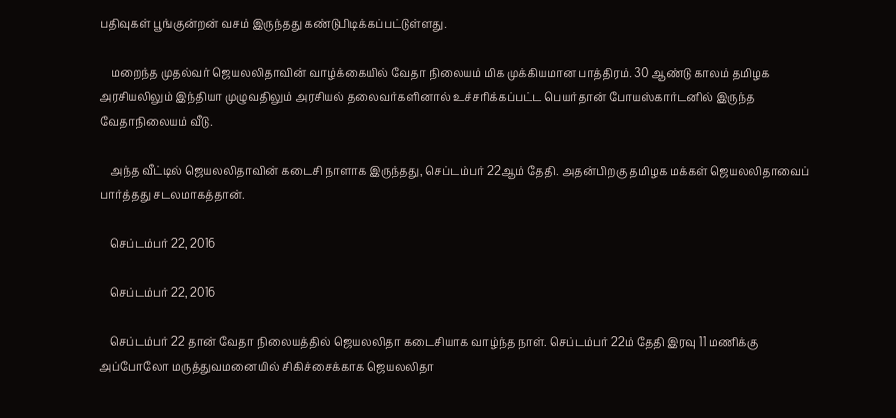பதிவுகள் பூங்குன்றன் வசம் இருந்தது கண்டுபிடிக்கப்பட்டுள்ளது.

    மறைந்த முதல்வர் ஜெயலலிதாவின் வாழ்க்கையில் வேதா நிலையம் மிக முக்கியமான பாத்திரம். 30 ஆண்டு காலம் தமிழக அரசியலிலும் இந்தியா முழுவதிலும் அரசியல் தலைவர்களினால் உச்சரிக்கப்பட்ட பெயர்தான் போயஸ்கார்டனில் இருந்த வேதாநிலையம் வீடு.

    அந்த வீட்டில் ஜெயலலிதாவின் கடைசி நாளாக இருந்தது, செப்டம்பர் 22ஆம் தேதி. அதன்பிறகு தமிழக மக்கள் ஜெயலலிதாவைப் பார்த்தது சடலமாகத்தான்.

    செப்டம்பர் 22, 2016

    செப்டம்பர் 22, 2016

    செப்டம்பர் 22 தான் வேதா நிலையத்தில் ஜெயலலிதா கடைசியாக வாழ்ந்த நாள். செப்டம்பர் 22ம் தேதி இரவு 11 மணிக்கு அப்போலோ மருத்துவமனையில் சிகிச்சைக்காக ஜெயலலிதா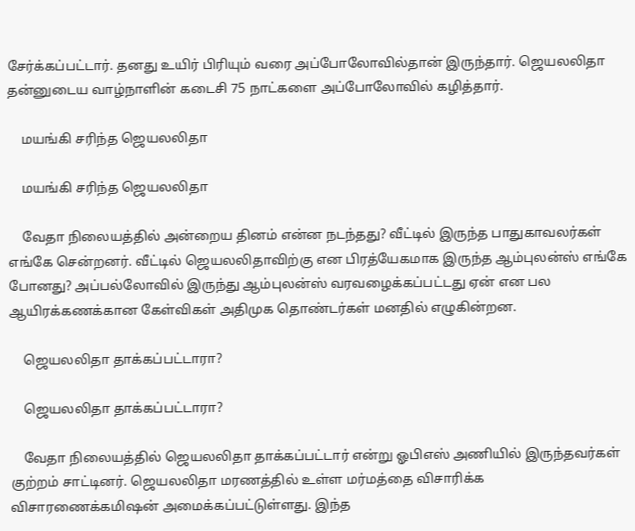சேர்க்கப்பட்டார். தனது உயிர் பிரியும் வரை அப்போலோவில்தான் இருந்தார். ஜெயலலிதா தன்னுடைய வாழ்நாளின் கடைசி 75 நாட்களை அப்போலோவில் கழித்தார்.

    மயங்கி சரிந்த ஜெயலலிதா

    மயங்கி சரிந்த ஜெயலலிதா

    வேதா நிலையத்தில் அன்றைய தினம் என்ன நடந்தது? வீட்டில் இருந்த பாதுகாவலர்கள் எங்கே சென்றனர். வீட்டில் ஜெயலலிதாவிற்கு என பிரத்யேகமாக இருந்த ஆம்புலன்ஸ் எங்கே போனது? அப்பல்லோவில் இருந்து ஆம்புலன்ஸ் வரவழைக்கப்பட்டது ஏன் என பல ஆயிரக்கணக்கான கேள்விகள் அதிமுக தொண்டர்கள் மனதில் எழுகின்றன.

    ஜெயலலிதா தாக்கப்பட்டாரா?

    ஜெயலலிதா தாக்கப்பட்டாரா?

    வேதா நிலையத்தில் ஜெயலலிதா தாக்கப்பட்டார் என்று ஓபிஎஸ் அணியில் இருந்தவர்கள் குற்றம் சாட்டினர். ஜெயலலிதா மரணத்தில் உள்ள மர்மத்தை விசாரிக்க விசாரணைக்கமிஷன் அமைக்கப்பட்டுள்ளது. இந்த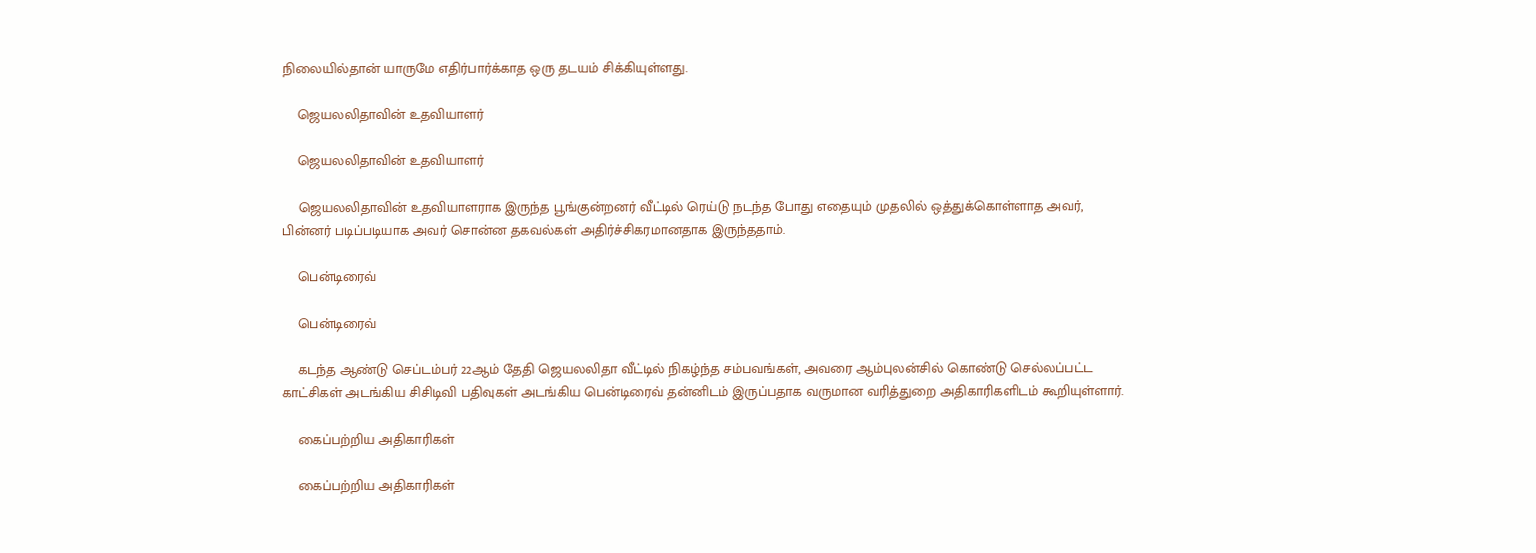நிலையில்தான் யாருமே எதிர்பார்க்காத ஒரு தடயம் சிக்கியுள்ளது.

    ஜெயலலிதாவின் உதவியாளர்

    ஜெயலலிதாவின் உதவியாளர்

    ஜெயலலிதாவின் உதவியாளராக இருந்த பூங்குன்றனர் வீட்டில் ரெய்டு நடந்த போது எதையும் முதலில் ஒத்துக்கொள்ளாத அவர், பின்னர் படிப்படியாக அவர் சொன்ன தகவல்கள் அதிர்ச்சிகரமானதாக இருந்ததாம்.

    பென்டிரைவ்

    பென்டிரைவ்

    கடந்த ஆண்டு செப்டம்பர் 22ஆம் தேதி ஜெயலலிதா வீட்டில் நிகழ்ந்த சம்பவங்கள், அவரை ஆம்புலன்சில் கொண்டு செல்லப்பட்ட காட்சிகள் அடங்கிய சிசிடிவி பதிவுகள் அடங்கிய பென்டிரைவ் தன்னிடம் இருப்பதாக வருமான வரித்துறை அதிகாரிகளிடம் கூறியுள்ளார்.

    கைப்பற்றிய அதிகாரிகள்

    கைப்பற்றிய அதிகாரிகள்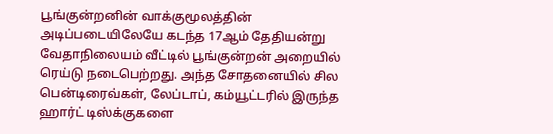பூங்குன்றனின் வாக்குமூலத்தின் அடிப்படையிலேயே கடந்த 17ஆம் தேதியன்று வேதாநிலையம் வீட்டில் பூங்குன்றன் அறையில் ரெய்டு நடைபெற்றது. அந்த சோதனையில் சில பென்டிரைவ்கள், லேப்டாப், கம்யூட்டரில் இருந்த ஹார்ட் டிஸ்க்குகளை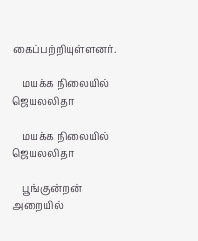கைப்பற்றியுள்ளனர்.

    மயக்க நிலையில் ஜெயலலிதா

    மயக்க நிலையில் ஜெயலலிதா

    பூங்குன்றன் அறையில்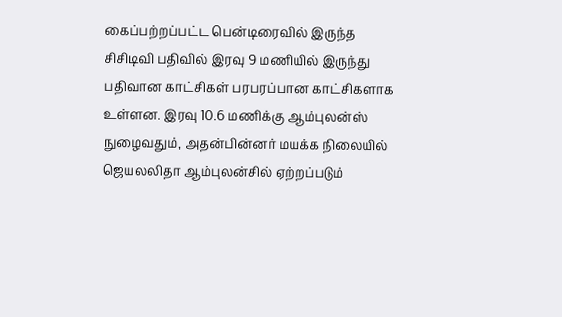கைப்பற்றப்பட்ட பென்டிரைவில் இருந்த சிசிடிவி பதிவில் இரவு 9 மணியில் இருந்து பதிவான காட்சிகள் பரபரப்பான காட்சிகளாக உள்ளன. இரவு 10.6 மணிக்கு ஆம்புலன்ஸ் நுழைவதும், அதன்பின்னர் மயக்க நிலையில் ஜெயலலிதா ஆம்புலன்சில் ஏற்றப்படும்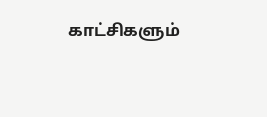காட்சிகளும்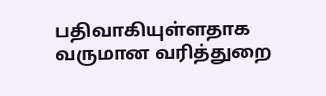பதிவாகியுள்ளதாக வருமான வரித்துறை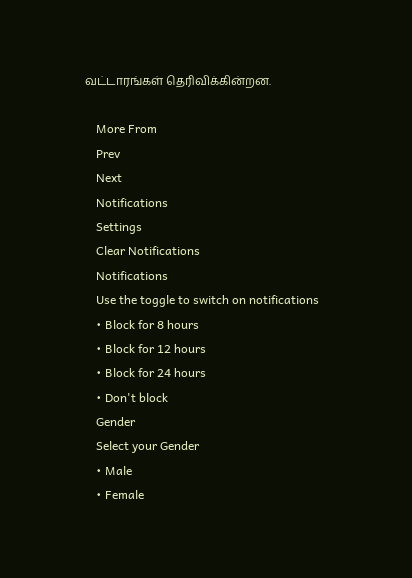வட்டாரங்கள் தெரிவிக்கின்றன.

    More From
    Prev
    Next
    Notifications
    Settings
    Clear Notifications
    Notifications
    Use the toggle to switch on notifications
    • Block for 8 hours
    • Block for 12 hours
    • Block for 24 hours
    • Don't block
    Gender
    Select your Gender
    • Male
    • Female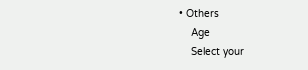• Others
    Age
    Select your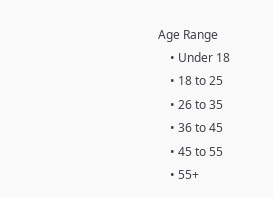Age Range
    • Under 18
    • 18 to 25
    • 26 to 35
    • 36 to 45
    • 45 to 55
    • 55+